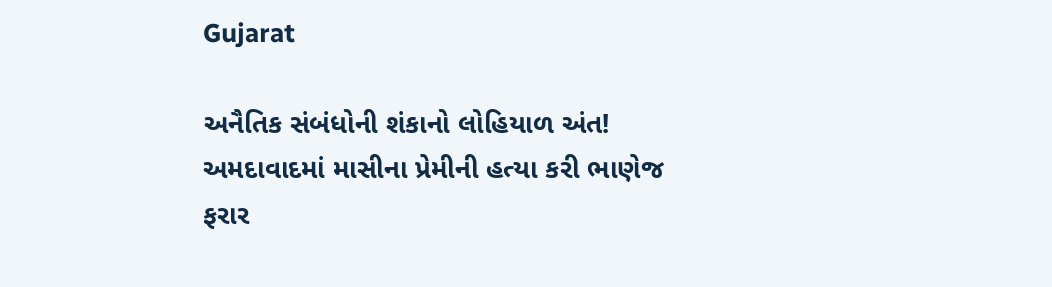Gujarat

અનૈતિક સંબંધોની શંકાનો લોહિયાળ અંત! અમદાવાદમાં માસીના પ્રેમીની હત્યા કરી ભાણેજ ફરાર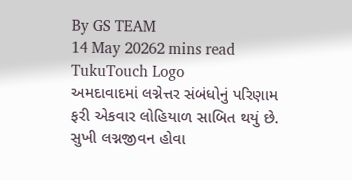By GS TEAM
14 May 20262 mins read
TukuTouch Logo
અમદાવાદમાં લગ્નેત્તર સંબંધોનું પરિણામ ફરી એકવાર લોહિયાળ સાબિત થયું છે. સુખી લગ્નજીવન હોવા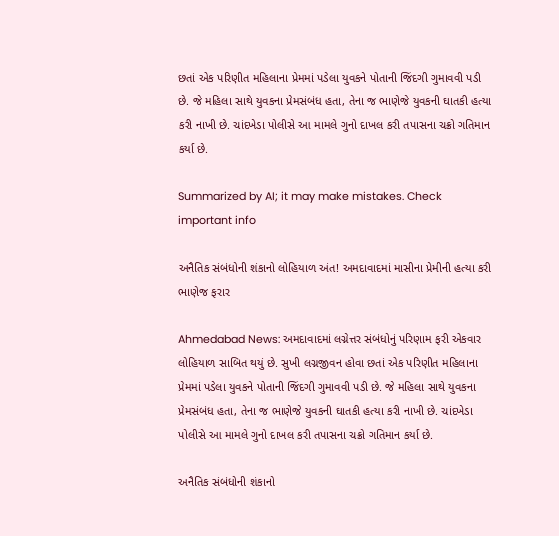છતાં એક પરિણીત મહિલાના પ્રેમમાં પડેલા યુવકને પોતાની જિંદગી ગુમાવવી પડી છે. જે મહિલા સાથે યુવકના પ્રેમસંબંધ હતા, તેના જ ભાણેજે યુવકની ઘાતકી હત્યા કરી નાખી છે. ચાંદખેડા પોલીસે આ મામલે ગુનો દાખલ કરી તપાસના ચક્રો ગતિમાન કર્યા છે.

Summarized by AI; it may make mistakes. Check important info

અનૈતિક સંબંધોની શંકાનો લોહિયાળ અંત! અમદાવાદમાં માસીના પ્રેમીની હત્યા કરી ભાણેજ ફરાર

Ahmedabad News: અમદાવાદમાં લગ્નેત્તર સંબંધોનું પરિણામ ફરી એકવાર લોહિયાળ સાબિત થયું છે. સુખી લગ્નજીવન હોવા છતાં એક પરિણીત મહિલાના પ્રેમમાં પડેલા યુવકને પોતાની જિંદગી ગુમાવવી પડી છે. જે મહિલા સાથે યુવકના પ્રેમસંબંધ હતા, તેના જ ભાણેજે યુવકની ઘાતકી હત્યા કરી નાખી છે. ચાંદખેડા પોલીસે આ મામલે ગુનો દાખલ કરી તપાસના ચક્રો ગતિમાન કર્યા છે.

અનૈતિક સંબંધોની શંકાનો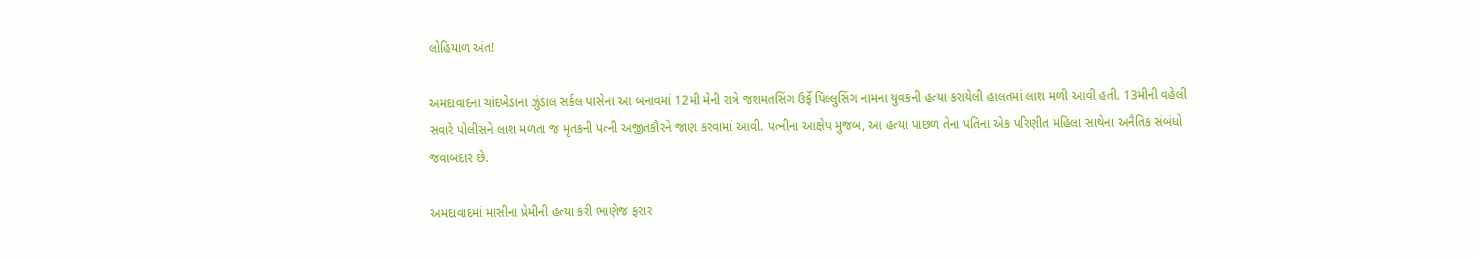લોહિયાળ અંત!

અમદાવાદના ચાંદખેડાના ઝુંડાલ સર્કલ પાસેના આ બનાવમાં 12મી મેની રાત્રે જશમતસિંગ ઉર્ફે પિલ્લુસિંગ નામના યુવકની હત્યા કરાયેલી હાલતમાં લાશ મળી આવી હતી. 13મીની વહેલી સવારે પોલીસને લાશ મળતા જ મૃતકની પત્ની અજીતકૌરને જાણ કરવામાં આવી. પત્નીના આક્ષેપ મુજબ, આ હત્યા પાછળ તેના પતિના એક પરિણીત મહિલા સાથેના અનૈતિક સંબંધો જવાબદાર છે.

અમદાવાદમાં માસીના પ્રેમીની હત્યા કરી ભાણેજ ફરાર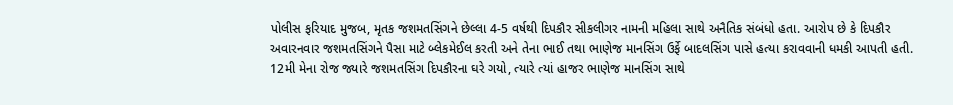પોલીસ ફરિયાદ મુજબ, મૃતક જશમતસિંગને છેલ્લા 4-5 વર્ષથી દિપકૌર સીકલીગર નામની મહિલા સાથે અનૈતિક સંબંધો હતા. આરોપ છે કે દિપકૌર અવારનવાર જશમતસિંગને પૈસા માટે બ્લેકમેઈલ કરતી અને તેના ભાઈ તથા ભાણેજ માનસિંગ ઉર્ફે બાદલસિંગ પાસે હત્યા કરાવવાની ધમકી આપતી હતી. 12મી મેના રોજ જ્યારે જશમતસિંગ દિપકૌરના ઘરે ગયો, ત્યારે ત્યાં હાજર ભાણેજ માનસિંગ સાથે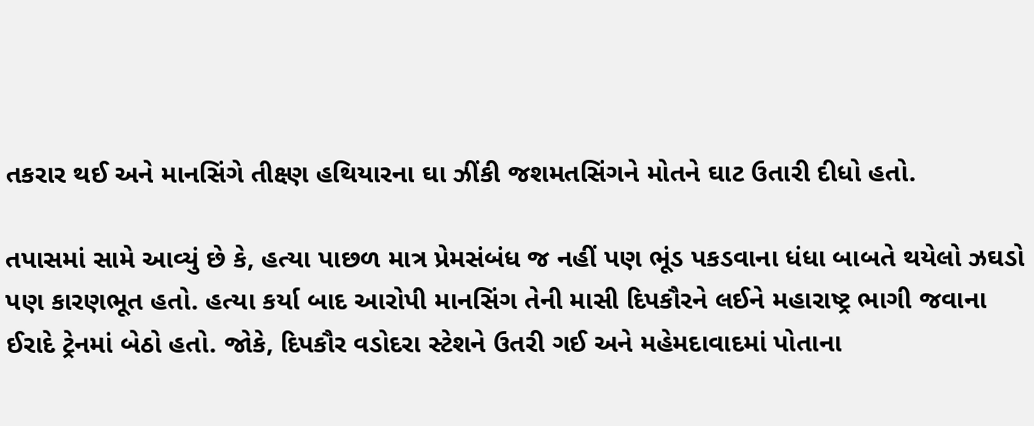તકરાર થઈ અને માનસિંગે તીક્ષ્ણ હથિયારના ઘા ઝીંકી જશમતસિંગને મોતને ઘાટ ઉતારી દીધો હતો.

તપાસમાં સામે આવ્યું છે કે, હત્યા પાછળ માત્ર પ્રેમસંબંધ જ નહીં પણ ભૂંડ પકડવાના ધંધા બાબતે થયેલો ઝઘડો પણ કારણભૂત હતો. હત્યા કર્યા બાદ આરોપી માનસિંગ તેની માસી દિપકૌરને લઈને મહારાષ્ટ્ર ભાગી જવાના ઈરાદે ટ્રેનમાં બેઠો હતો. જોકે, દિપકૌર વડોદરા સ્ટેશને ઉતરી ગઈ અને મહેમદાવાદમાં પોતાના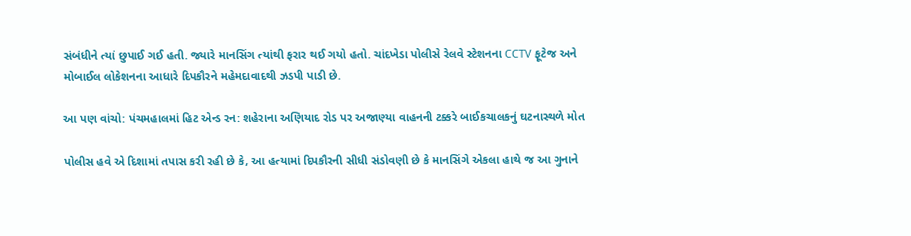સંબંધીને ત્યાં છુપાઈ ગઈ હતી. જ્યારે માનસિંગ ત્યાંથી ફરાર થઈ ગયો હતો. ચાંદખેડા પોલીસે રેલવે સ્ટેશનના CCTV ફૂટેજ અને મોબાઈલ લોકેશનના આધારે દિપકૌરને મહેમદાવાદથી ઝડપી પાડી છે.

આ પણ વાંચો: પંચમહાલમાં હિટ એન્ડ રન: શહેરાના અણિયાદ રોડ પર અજાણ્યા વાહનની ટક્કરે બાઈકચાલકનું ઘટનાસ્થળે મોત

પોલીસ હવે એ દિશામાં તપાસ કરી રહી છે કે, આ હત્યામાં દિપકૌરની સીધી સંડોવણી છે કે માનસિંગે એકલા હાથે જ આ ગુનાને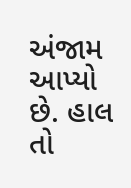અંજામ આપ્યો છે. હાલ તો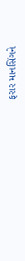ફરાર માનસિંગને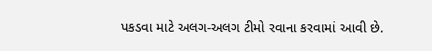પકડવા માટે અલગ-અલગ ટીમો રવાના કરવામાં આવી છે.